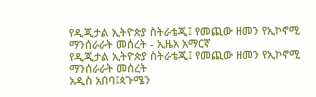የዲጂታል ኢትዮጵያ ስትራቴጂ፤ የመጪው ዘመን የኢኮኖሚ ማንሰራራት መሰረት - ኢዜአ አማርኛ
የዲጂታል ኢትዮጵያ ስትራቴጂ፤ የመጪው ዘመን የኢኮኖሚ ማንሰራራት መሰረት
አዲስ አበባ፤ጳጉሜን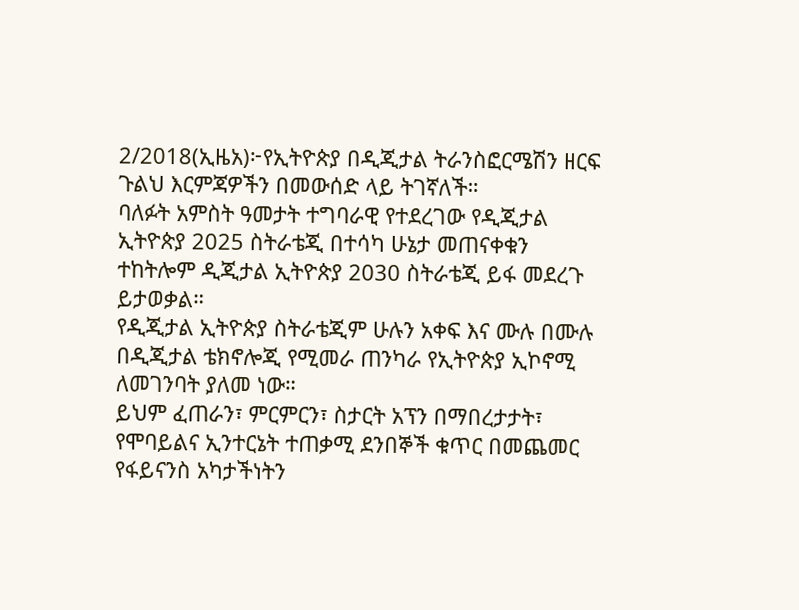2/2018(ኢዜአ)፦የኢትዮጵያ በዲጂታል ትራንስፎርሜሽን ዘርፍ ጉልህ እርምጃዎችን በመውሰድ ላይ ትገኛለች።
ባለፉት አምስት ዓመታት ተግባራዊ የተደረገው የዲጂታል ኢትዮጵያ 2025 ስትራቴጂ በተሳካ ሁኔታ መጠናቀቁን ተከትሎም ዲጂታል ኢትዮጵያ 2030 ስትራቴጂ ይፋ መደረጉ ይታወቃል።
የዲጂታል ኢትዮጵያ ስትራቴጂም ሁሉን አቀፍ እና ሙሉ በሙሉ በዲጂታል ቴክኖሎጂ የሚመራ ጠንካራ የኢትዮጵያ ኢኮኖሚ ለመገንባት ያለመ ነው።
ይህም ፈጠራን፣ ምርምርን፣ ስታርት አፕን በማበረታታት፣ የሞባይልና ኢንተርኔት ተጠቃሚ ደንበኞች ቁጥር በመጨመር የፋይናንስ አካታችነትን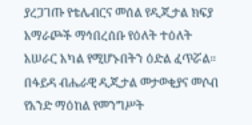ያረጋገጡ የቴሌብርና መሰል የዲጂታል ክፍያ አማራጮች ማኅበረሰቡ የዕለት ተዕለት አሠራር አካል የሚሆኑበትን ዕድል ፈጥሯል።
በፋይዳ ብሔራዊ ዲጂታል መታወቂያና መሶብ የአንድ ማዕከል የመንግሥት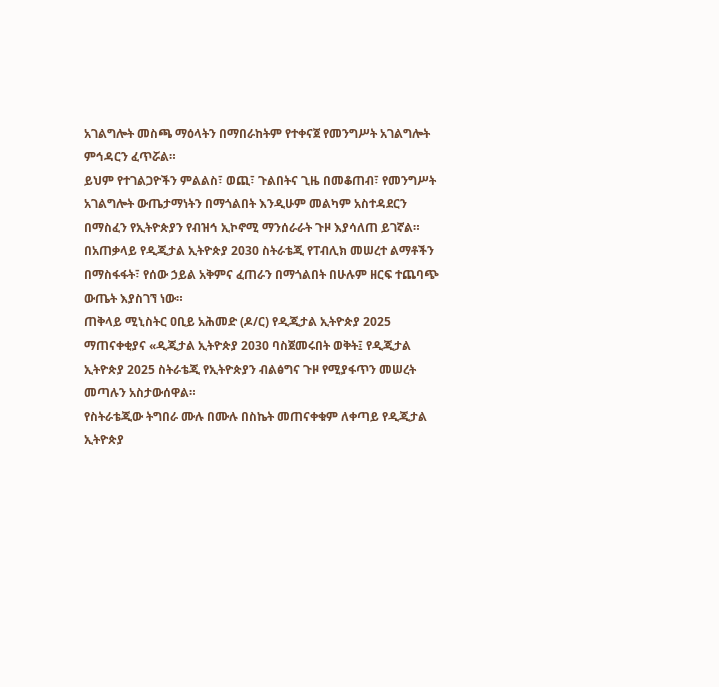አገልግሎት መስጫ ማዕላትን በማበራከትም የተቀናጀ የመንግሥት አገልግሎት ምኅዳርን ፈጥሯል።
ይህም የተገልጋዮችን ምልልስ፣ ወጪ፣ ጉልበትና ጊዜ በመቆጠብ፣ የመንግሥት አገልግሎት ውጤታማነትን በማጎልበት እንዲሁም መልካም አስተዳደርን በማስፈን የኢትዮጵያን የብዝኅ ኢኮኖሚ ማንሰራራት ጉዞ እያሳለጠ ይገኛል።
በአጠቃላይ የዲጂታል ኢትዮጵያ 2030 ስትራቴጂ የፐብሊክ መሠረተ ልማቶችን በማስፋፋት፣ የሰው ኃይል አቅምና ፈጠራን በማጎልበት በሁሉም ዘርፍ ተጨባጭ ውጤት እያስገኘ ነው።
ጠቅላይ ሚኒስትር ዐቢይ አሕመድ (ዶ/ር) የዲጂታል ኢትዮጵያ 2025 ማጠናቀቂያና «ዲጂታል ኢትዮጵያ 2030 ባስጀመሩበት ወቅት፤ የዲጂታል ኢትዮጵያ 2025 ስትራቴጂ የኢትዮጵያን ብልፅግና ጉዞ የሚያፋጥን መሠረት መጣሉን አስታውሰዋል።
የስትራቴጂው ትግበራ ሙሉ በሙሉ በስኬት መጠናቀቁም ለቀጣይ የዲጂታል ኢትዮጵያ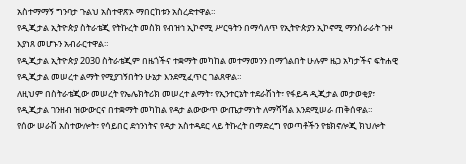አስተማማኝ ግንባታ ጉልህ አስተዋጽኦ ማበርከቱን አስረድተዋል።
የዲጂታል ኢትዮጵያ ስትራቴጂ የትኩረት መስክ የብዝኅ ኢኮኖሚ ሥርዓትን በማሳለጥ የኢትዮጵያን ኢኮኖሚ ማንሰራራት ጉዞ እያነጸ መሆኑን አብራርተዋል።
የዲጂታል ኢትዮጵያ 2030 ስትራቴጂም በዜጎችና ተቋማት መካከል መተማመንን በማጎልበት ሁሉም ዜጋ አካታችና ፍትሐዊ የዲጂታል መሠረተ ልማት የሚያገኝበትን ሁኔታ እንደሚፈጥር ገልጸዋል።
ለዚህም በስትራቴጂው መሠረት የኤሌክትሪክ መሠረተ ልማት፣ የኢንተርኔት ተደራሽነት፣ የፋይዳ ዲጂታል መታወቂያ፣ የዲጂታል ገንዘብ ዝውውርና በተቋማት መካከል የዳታ ልውውጥ ውጤታማነት ለማሻሻል እንደሚሠራ ጠቅሰዋል።
የሰው ሠራሽ አስተውሎት፣ የሳይበር ደኅንነትና የዳታ አስተዳደር ላይ ትኩረት በማድረግ የወጣቶችን የቴክኖሎጂ ክህሎት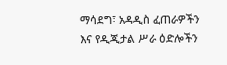ማሳደግ፣ አዳዲስ ፈጠራዎችን እና የዲጂታል ሥራ ዕድሎችን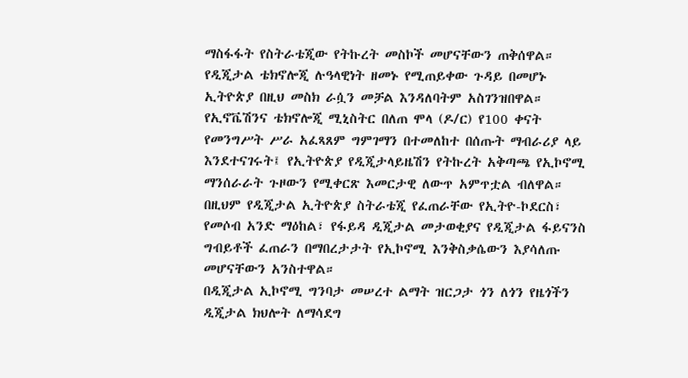ማስፋፋት የስትራቴጂው የትኩረት መስኮች መሆናቸውን ጠቅሰዋል።
የዲጂታል ቴክኖሎጂ ሉዓላዊነት ዘመኑ የሚጠይቀው ጉዳይ በመሆኑ ኢትዮጵያ በዚህ መስክ ራሷን መቻል እንዳለባትም አስገንዝበዋል።
የኢኖቬሽንና ቴክኖሎጂ ሚኒስትር በለጠ ሞላ (ዶ/ር) የ100 ቀናት የመንግሥት ሥራ አፈጻጸም ግምገማን በተመለከተ በሰጡት ማብራሪያ ላይ እንደተናገሩት፤ የኢትዮጵያ የዲጂታላይዜሽን የትኩረት አቅጣጫ የኢኮኖሚ ማንሰራራት ጉዞውን የሚቀርጽ እመርታዊ ለውጥ አምጥቷል ብለዋል።
በዚህም የዲጂታል ኢትዮጵያ ስትራቴጂ የፈጠራቸው የኢትዮ-ኮደርስ፣ የመሶብ አንድ ማዕከል፣ የፋይዳ ዲጂታል መታወቂያና የዲጂታል ፋይናንስ ግብይቶች ፈጠራን በማበረታታት የኢኮኖሚ እንቅስቃሴውን እያሳለጡ መሆናቸውን አንስተዋል።
በዲጂታል ኢኮኖሚ ግንባታ መሠረተ ልማት ዝርጋታ ጎን ለጎን የዜጎችን ዲጂታል ክህሎት ለማሳደግ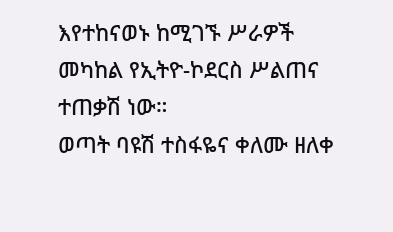እየተከናወኑ ከሚገኙ ሥራዎች መካከል የኢትዮ-ኮደርስ ሥልጠና ተጠቃሽ ነው።
ወጣት ባዩሽ ተስፋዬና ቀለሙ ዘለቀ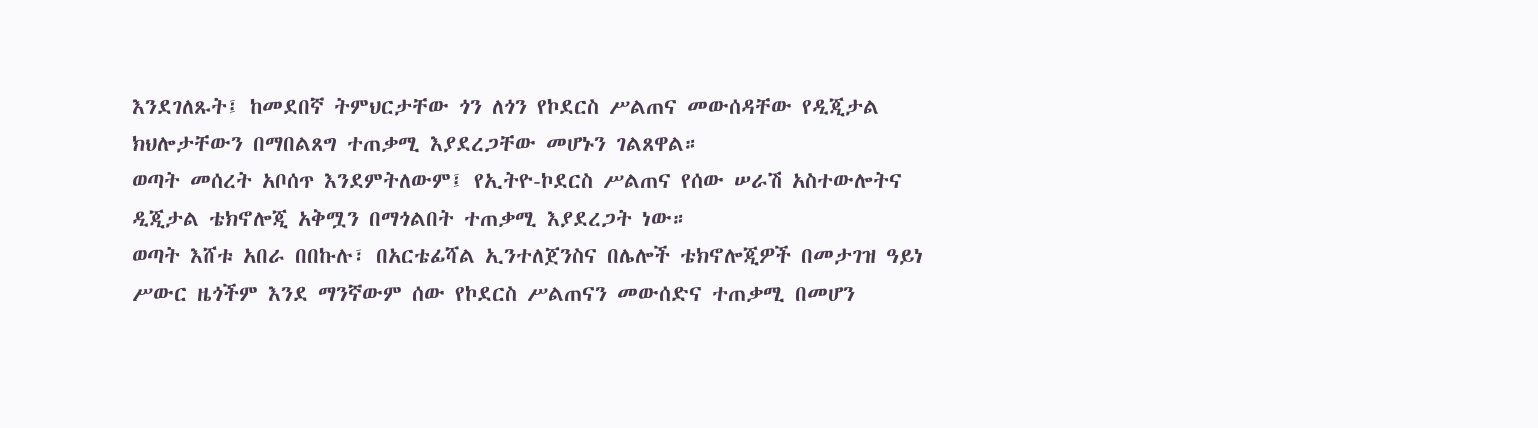እንደገለጹት፤ ከመደበኛ ትምህርታቸው ጎን ለጎን የኮደርስ ሥልጠና መውሰዳቸው የዲጂታል ክህሎታቸውን በማበልጸግ ተጠቃሚ እያደረጋቸው መሆኑን ገልጸዋል።
ወጣት መሰረት አቦሰጥ እንደምትለውም፤ የኢትዮ-ኮደርስ ሥልጠና የሰው ሠራሽ አስተውሎትና ዲጂታል ቴክኖሎጂ አቅሟን በማጎልበት ተጠቃሚ እያደረጋት ነው።
ወጣት እሸቱ አበራ በበኩሉ፣ በአርቴፊሻል ኢንተለጀንስና በሌሎች ቴክኖሎጂዎች በመታገዝ ዓይነ ሥውር ዜጎችም እንደ ማንኛውም ሰው የኮደርስ ሥልጠናን መውሰድና ተጠቃሚ በመሆን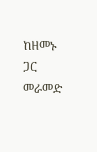ከዘመኑ ጋር መራመድ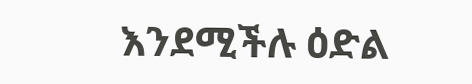እንደሚችሉ ዕድል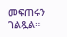መፍጠሩን ገልጿል።